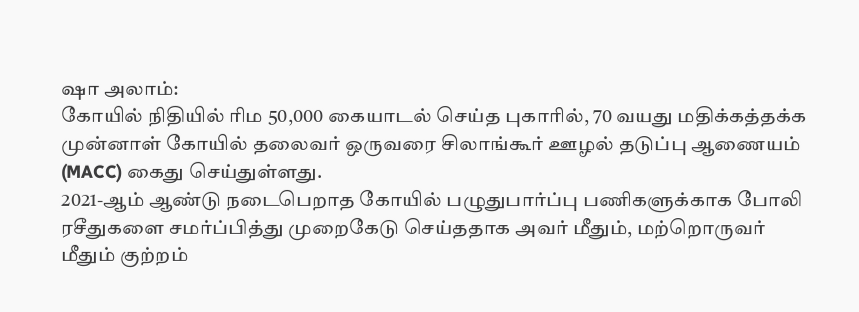ஷா அலாம்:
கோயில் நிதியில் ரிம 50,000 கையாடல் செய்த புகாரில், 70 வயது மதிக்கத்தக்க முன்னாள் கோயில் தலைவர் ஒருவரை சிலாங்கூர் ஊழல் தடுப்பு ஆணையம் (MACC) கைது செய்துள்ளது.
2021-ஆம் ஆண்டு நடைபெறாத கோயில் பழுதுபார்ப்பு பணிகளுக்காக போலி ரசீதுகளை சமர்ப்பித்து முறைகேடு செய்ததாக அவர் மீதும், மற்றொருவர் மீதும் குற்றம்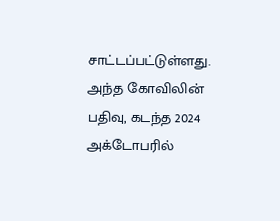சாட்டப்பட்டுள்ளது.
அந்த கோவிலின் பதிவு, கடந்த 2024 அக்டோபரில்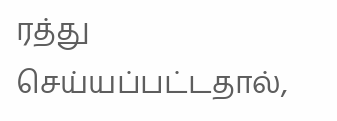ரத்து செய்யப்பட்டதால்,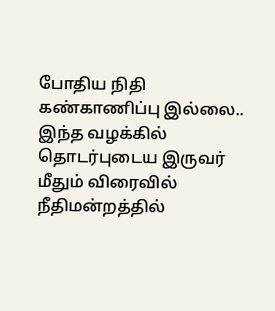போதிய நிதி கண்காணிப்பு இல்லை.. இந்த வழக்கில் தொடர்புடைய இருவர் மீதும் விரைவில் நீதிமன்றத்தில்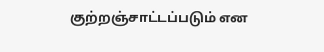குற்றஞ்சாட்டப்படும் என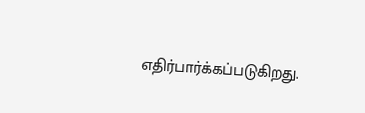எதிர்பார்க்கப்படுகிறது.